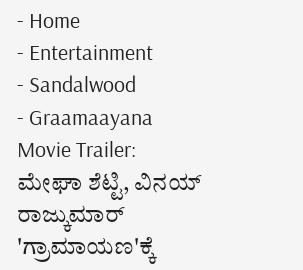- Home
- Entertainment
- Sandalwood
- Graamaayana Movie Trailer: ಮೇಘಾ ಶೆಟ್ಟಿ, ವಿನಯ್ ರಾಜ್ಕುಮಾರ್ 'ಗ್ರಾಮಾಯಣ'ಕ್ಕೆ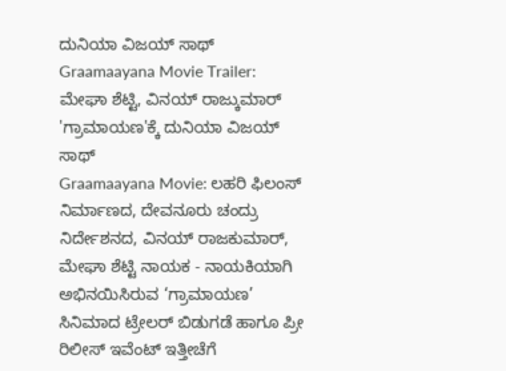ದುನಿಯಾ ವಿಜಯ್ ಸಾಥ್
Graamaayana Movie Trailer: ಮೇಘಾ ಶೆಟ್ಟಿ, ವಿನಯ್ ರಾಜ್ಕುಮಾರ್ 'ಗ್ರಾಮಾಯಣ'ಕ್ಕೆ ದುನಿಯಾ ವಿಜಯ್ ಸಾಥ್
Graamaayana Movie: ಲಹರಿ ಫಿಲಂಸ್ ನಿರ್ಮಾಣದ, ದೇವನೂರು ಚಂದ್ರು ನಿರ್ದೇಶನದ, ವಿನಯ್ ರಾಜಕುಮಾರ್, ಮೇಘಾ ಶೆಟ್ಟಿ ನಾಯಕ - ನಾಯಕಿಯಾಗಿ ಅಭಿನಯಿಸಿರುವ ‘ಗ್ರಾಮಾಯಣ’ ಸಿನಿಮಾದ ಟ್ರೇಲರ್ ಬಿಡುಗಡೆ ಹಾಗೂ ಪ್ರೀ ರಿಲೀಸ್ ಇವೆಂಟ್ ಇತ್ತೀಚೆಗೆ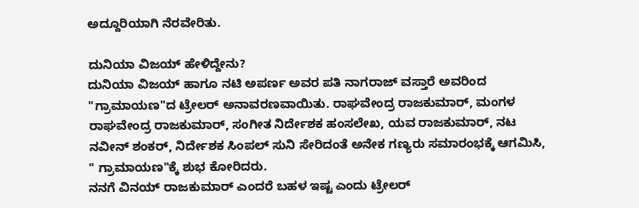ಅದ್ದೂರಿಯಾಗಿ ನೆರವೇರಿತು.

ದುನಿಯಾ ವಿಜಯ್ ಹೇಳಿದ್ದೇನು?
ದುನಿಯಾ ವಿಜಯ್ ಹಾಗೂ ನಟಿ ಅಪರ್ಣ ಅವರ ಪತಿ ನಾಗರಾಜ್ ವಸ್ತಾರೆ ಅವರಿಂದ "ಗ್ರಾಮಾಯಣ"ದ ಟ್ರೇಲರ್ ಅನಾವರಣವಾಯಿತು. ರಾಘವೇಂದ್ರ ರಾಜಕುಮಾರ್, ಮಂಗಳ ರಾಘವೇಂದ್ರ ರಾಜಕುಮಾರ್, ಸಂಗೀತ ನಿರ್ದೇಶಕ ಹಂಸಲೇಖ, ಯವ ರಾಜಕುಮಾರ್, ನಟ ನವೀನ್ ಶಂಕರ್, ನಿರ್ದೇಶಕ ಸಿಂಪಲ್ ಸುನಿ ಸೇರಿದಂತೆ ಅನೇಕ ಗಣ್ಯರು ಸಮಾರಂಭಕ್ಕೆ ಆಗಮಿಸಿ, " ಗ್ರಾಮಾಯಣ"ಕ್ಕೆ ಶುಭ ಕೋರಿದರು.
ನನಗೆ ವಿನಯ್ ರಾಜಕುಮಾರ್ ಎಂದರೆ ಬಹಳ ಇಷ್ಟ ಎಂದು ಟ್ರೇಲರ್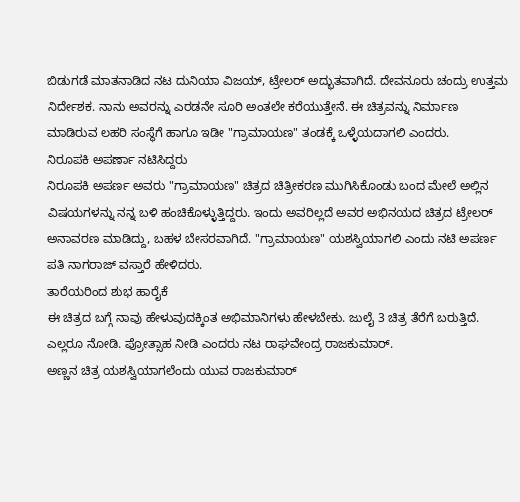ಬಿಡುಗಡೆ ಮಾತನಾಡಿದ ನಟ ದುನಿಯಾ ವಿಜಯ್, ಟ್ರೇಲರ್ ಅದ್ಭುತವಾಗಿದೆ. ದೇವನೂರು ಚಂದ್ರು ಉತ್ತಮ ನಿರ್ದೇಶಕ. ನಾನು ಅವರನ್ನು ಎರಡನೇ ಸೂರಿ ಅಂತಲೇ ಕರೆಯುತ್ತೇನೆ. ಈ ಚಿತ್ರವನ್ನು ನಿರ್ಮಾಣ ಮಾಡಿರುವ ಲಹರಿ ಸಂಸ್ಥೆಗೆ ಹಾಗೂ ಇಡೀ "ಗ್ರಾಮಾಯಣ" ತಂಡಕ್ಕೆ ಒಳ್ಳೆಯದಾಗಲಿ ಎಂದರು.
ನಿರೂಪಕಿ ಅಪರ್ಣಾ ನಟಿಸಿದ್ದರು
ನಿರೂಪಕಿ ಅಪರ್ಣ ಅವರು "ಗ್ರಾಮಾಯಣ" ಚಿತ್ರದ ಚಿತ್ರೀಕರಣ ಮುಗಿಸಿಕೊಂಡು ಬಂದ ಮೇಲೆ ಅಲ್ಲಿನ ವಿಷಯಗಳನ್ನು ನನ್ನ ಬಳಿ ಹಂಚಿಕೊಳ್ಳುತ್ತಿದ್ದರು. ಇಂದು ಅವರಿಲ್ಲದೆ ಅವರ ಅಭಿನಯದ ಚಿತ್ರದ ಟ್ರೇಲರ್ ಅನಾವರಣ ಮಾಡಿದ್ದು, ಬಹಳ ಬೇಸರವಾಗಿದೆ. "ಗ್ರಾಮಾಯಣ" ಯಶಸ್ವಿಯಾಗಲಿ ಎಂದು ನಟಿ ಅಪರ್ಣ ಪತಿ ನಾಗರಾಜ್ ವಸ್ತಾರೆ ಹೇಳಿದರು.
ತಾರೆಯರಿಂದ ಶುಭ ಹಾರೈಕೆ
ಈ ಚಿತ್ರದ ಬಗ್ಗೆ ನಾವು ಹೇಳುವುದಕ್ಕಿಂತ ಅಭಿಮಾನಿಗಳು ಹೇಳಬೇಕು. ಜುಲೈ 3 ಚಿತ್ರ ತೆರೆಗೆ ಬರುತ್ತಿದೆ. ಎಲ್ಲರೂ ನೋಡಿ. ಪ್ರೋತ್ಸಾಹ ನೀಡಿ ಎಂದರು ನಟ ರಾಘವೇಂದ್ರ ರಾಜಕುಮಾರ್.
ಅಣ್ಣನ ಚಿತ್ರ ಯಶಸ್ವಿಯಾಗಲೆಂದು ಯುವ ರಾಜಕುಮಾರ್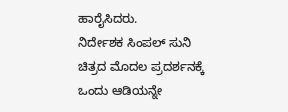ಹಾರೈಸಿದರು.
ನಿರ್ದೇಶಕ ಸಿಂಪಲ್ ಸುನಿ ಚಿತ್ರದ ಮೊದಲ ಪ್ರದರ್ಶನಕ್ಕೆ ಒಂದು ಆಡಿಯನ್ನೇ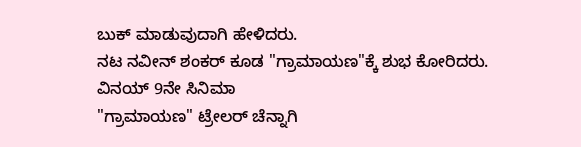ಬುಕ್ ಮಾಡುವುದಾಗಿ ಹೇಳಿದರು.
ನಟ ನವೀನ್ ಶಂಕರ್ ಕೂಡ "ಗ್ರಾಮಾಯಣ"ಕ್ಕೆ ಶುಭ ಕೋರಿದರು.
ವಿನಯ್ 9ನೇ ಸಿನಿಮಾ
"ಗ್ರಾಮಾಯಣ" ಟ್ರೇಲರ್ ಚೆನ್ನಾಗಿ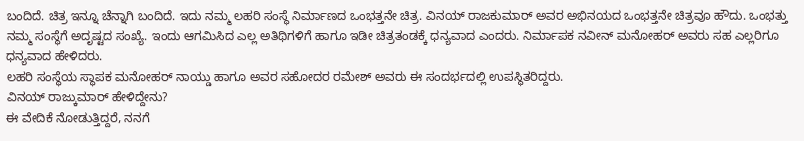ಬಂದಿದೆ. ಚಿತ್ರ ಇನ್ನೂ ಚೆನ್ನಾಗಿ ಬಂದಿದೆ. ಇದು ನಮ್ಮ ಲಹರಿ ಸಂಸ್ಥೆ ನಿರ್ಮಾಣದ ಒಂಭತ್ತನೇ ಚಿತ್ರ. ವಿನಯ್ ರಾಜಕುಮಾರ್ ಅವರ ಅಭಿನಯದ ಒಂಭತ್ತನೇ ಚಿತ್ರವೂ ಹೌದು. ಒಂಭತ್ತು ನಮ್ಮ ಸಂಸ್ಥೆಗೆ ಅದೃಷ್ಟದ ಸಂಖ್ಯೆ. ಇಂದು ಆಗಮಿಸಿದ ಎಲ್ಲ ಅತಿಥಿಗಳಿಗೆ ಹಾಗೂ ಇಡೀ ಚಿತ್ರತಂಡಕ್ಕೆ ಧನ್ಯವಾದ ಎಂದರು. ನಿರ್ಮಾಪಕ ನವೀನ್ ಮನೋಹರ್ ಅವರು ಸಹ ಎಲ್ಲರಿಗೂ ಧನ್ಯವಾದ ಹೇಳಿದರು.
ಲಹರಿ ಸಂಸ್ಥೆಯ ಸ್ಥಾಪಕ ಮನೋಹರ್ ನಾಯ್ಡು ಹಾಗೂ ಅವರ ಸಹೋದರ ರಮೇಶ್ ಅವರು ಈ ಸಂದರ್ಭದಲ್ಲಿ ಉಪಸ್ಥಿತರಿದ್ದರು.
ವಿನಯ್ ರಾಜ್ಕುಮಾರ್ ಹೇಳಿದ್ದೇನು?
ಈ ವೇದಿಕೆ ನೋಡುತ್ತಿದ್ದರೆ, ನನಗೆ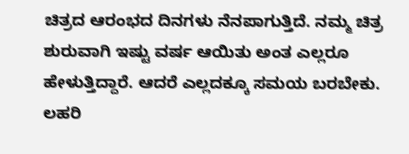ಚಿತ್ರದ ಆರಂಭದ ದಿನಗಳು ನೆನಪಾಗುತ್ತಿದೆ. ನಮ್ಮ ಚಿತ್ರ ಶುರುವಾಗಿ ಇಷ್ಟು ವರ್ಷ ಆಯಿತು ಅಂತ ಎಲ್ಲರೂ ಹೇಳುತ್ತಿದ್ದಾರೆ. ಆದರೆ ಎಲ್ಲದಕ್ಕೂ ಸಮಯ ಬರಬೇಕು. ಲಹರಿ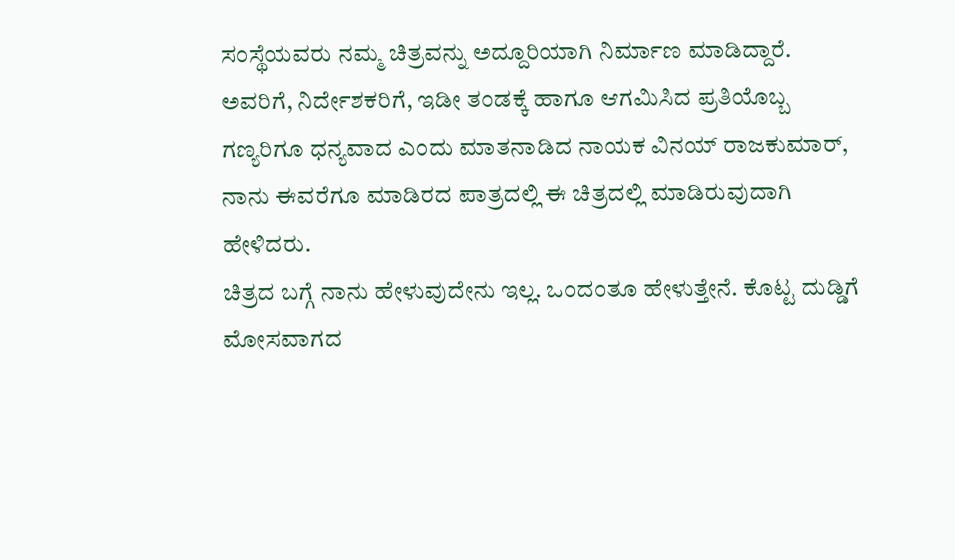ಸಂಸ್ಥೆಯವರು ನಮ್ಮ ಚಿತ್ರವನ್ನು ಅದ್ದೂರಿಯಾಗಿ ನಿರ್ಮಾಣ ಮಾಡಿದ್ದಾರೆ. ಅವರಿಗೆ, ನಿರ್ದೇಶಕರಿಗೆ, ಇಡೀ ತಂಡಕ್ಕೆ ಹಾಗೂ ಆಗಮಿಸಿದ ಪ್ರತಿಯೊಬ್ಬ ಗಣ್ಯರಿಗೂ ಧನ್ಯವಾದ ಎಂದು ಮಾತನಾಡಿದ ನಾಯಕ ವಿನಯ್ ರಾಜಕುಮಾರ್, ನಾನು ಈವರೆಗೂ ಮಾಡಿರದ ಪಾತ್ರದಲ್ಲಿ ಈ ಚಿತ್ರದಲ್ಲಿ ಮಾಡಿರುವುದಾಗಿ ಹೇಳಿದರು.
ಚಿತ್ರದ ಬಗ್ಗೆ ನಾನು ಹೇಳುವುದೇನು ಇಲ್ಲ. ಒಂದಂತೂ ಹೇಳುತ್ತೇನೆ. ಕೊಟ್ಟ ದುಡ್ಡಿಗೆ ಮೋಸವಾಗದ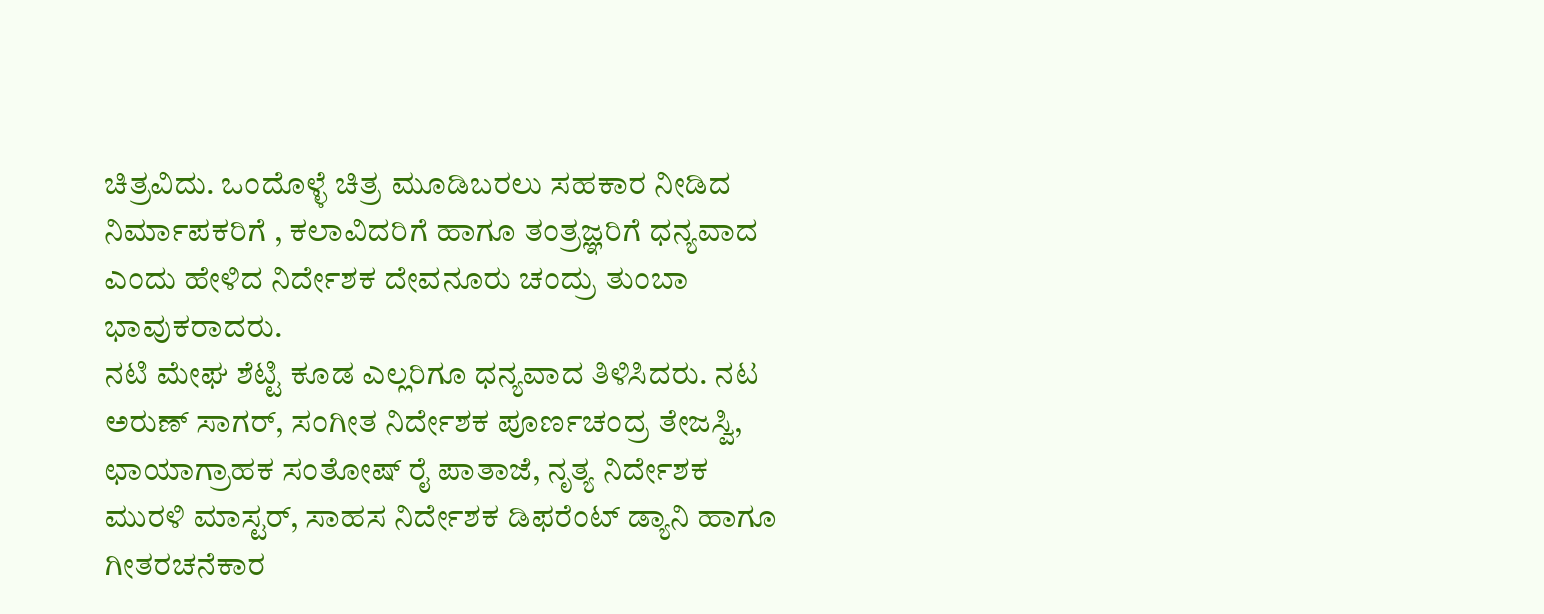ಚಿತ್ರವಿದು. ಒಂದೊಳ್ಳೆ ಚಿತ್ರ ಮೂಡಿಬರಲು ಸಹಕಾರ ನೀಡಿದ ನಿರ್ಮಾಪಕರಿಗೆ , ಕಲಾವಿದರಿಗೆ ಹಾಗೂ ತಂತ್ರಜ್ಞರಿಗೆ ಧನ್ಯವಾದ ಎಂದು ಹೇಳಿದ ನಿರ್ದೇಶಕ ದೇವನೂರು ಚಂದ್ರು ತುಂಬಾ ಭಾವುಕರಾದರು.
ನಟಿ ಮೇಘ ಶೆಟ್ಟಿ ಕೂಡ ಎಲ್ಲರಿಗೂ ಧನ್ಯವಾದ ತಿಳಿಸಿದರು. ನಟ ಅರುಣ್ ಸಾಗರ್, ಸಂಗೀತ ನಿರ್ದೇಶಕ ಪೂರ್ಣಚಂದ್ರ ತೇಜಸ್ವಿ, ಛಾಯಾಗ್ರಾಹಕ ಸಂತೋಷ್ ರೈ ಪಾತಾಜೆ, ನೃತ್ಯ ನಿರ್ದೇಶಕ ಮುರಳಿ ಮಾಸ್ಟರ್, ಸಾಹಸ ನಿರ್ದೇಶಕ ಡಿಫರೆಂಟ್ ಡ್ಯಾನಿ ಹಾಗೂ ಗೀತರಚನೆಕಾರ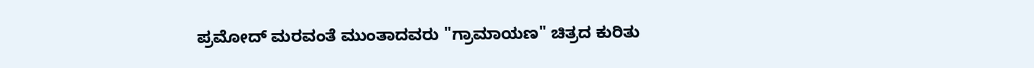ಪ್ರಮೋದ್ ಮರವಂತೆ ಮುಂತಾದವರು "ಗ್ರಾಮಾಯಣ" ಚಿತ್ರದ ಕುರಿತು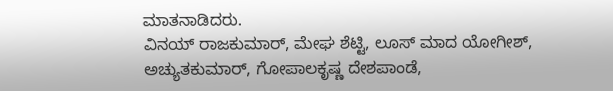ಮಾತನಾಡಿದರು.
ವಿನಯ್ ರಾಜಕುಮಾರ್, ಮೇಘ ಶೆಟ್ಟಿ, ಲೂಸ್ ಮಾದ ಯೋಗೀಶ್, ಅಚ್ಯುತಕುಮಾರ್, ಗೋಪಾಲಕೃಷ್ಣ ದೇಶಪಾಂಡೆ,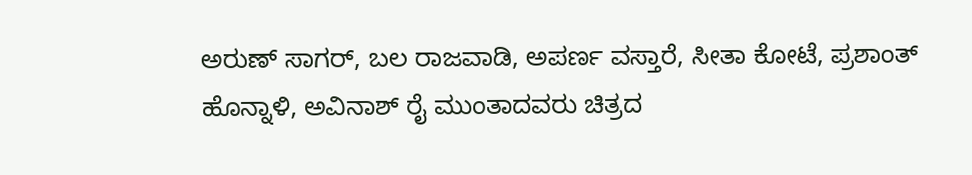ಅರುಣ್ ಸಾಗರ್, ಬಲ ರಾಜವಾಡಿ, ಅಪರ್ಣ ವಸ್ತಾರೆ, ಸೀತಾ ಕೋಟೆ, ಪ್ರಶಾಂತ್ ಹೊನ್ನಾಳಿ, ಅವಿನಾಶ್ ರೈ ಮುಂತಾದವರು ಚಿತ್ರದ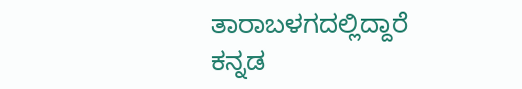ತಾರಾಬಳಗದಲ್ಲಿದ್ದಾರೆ
ಕನ್ನಡ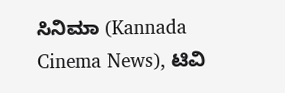ಸಿನಿಮಾ (Kannada Cinema News), ಟಿವಿ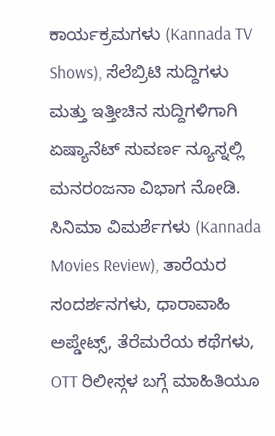ಕಾರ್ಯಕ್ರಮಗಳು (Kannada TV Shows), ಸೆಲೆಬ್ರಿಟಿ ಸುದ್ದಿಗಳು ಮತ್ತು ಇತ್ತೀಚಿನ ಸುದ್ದಿಗಳಿಗಾಗಿ ಏಷ್ಯಾನೆಟ್ ಸುವರ್ಣ ನ್ಯೂಸ್ನಲ್ಲಿ ಮನರಂಜನಾ ವಿಭಾಗ ನೋಡಿ. ಸಿನಿಮಾ ವಿಮರ್ಶೆಗಳು (Kannada Movies Review), ತಾರೆಯರ ಸಂದರ್ಶನಗಳು, ಧಾರಾವಾಹಿ ಅಪ್ಡೇಟ್ಸ್, ತೆರೆಮರೆಯ ಕಥೆಗಳು, OTT ರಿಲೀಸ್ಗಳ ಬಗ್ಗೆ ಮಾಹಿತಿಯೂ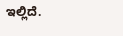ಇಲ್ಲಿದೆ.